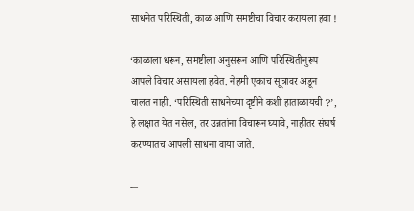साधनेत परिस्थिती, काळ आणि समष्टीचा विचार करायला हवा !

‘काळाला धरून, समष्टीला अनुसरून आणि परिस्थितीनुरूप आपले विचार असायला हवेत. नेहमी एकाच सूत्रावर अडून चालत नाही. ‘परिस्थिती साधनेच्या दृष्टीने कशी हाताळायची ?’, हे लक्षात येत नसेल, तर उन्नतांना विचारून घ्यावे, नाहीतर संघर्ष करण्यातच आपली साधना वाया जाते.

-–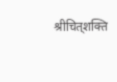श्रीचित्‌शक्ति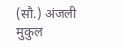(सौ.) अंजली मुकुल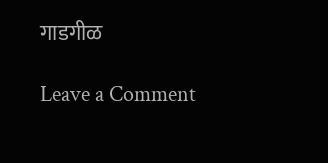गाडगीळ

Leave a Comment